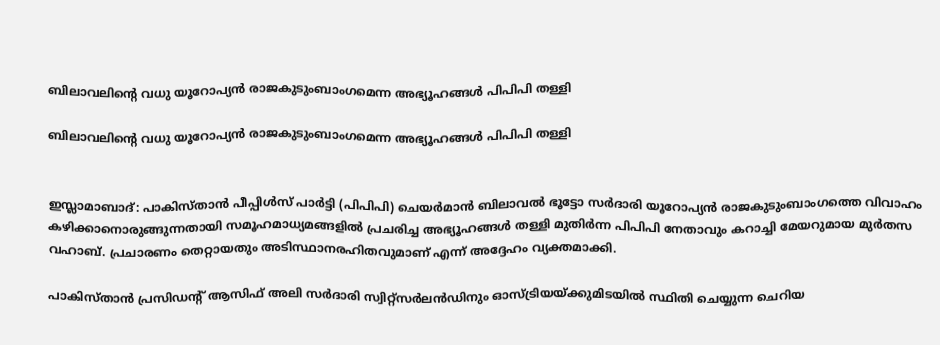ബിലാവലിന്റെ വധു യൂറോപ്യന്‍ രാജകുടുംബാംഗമെന്ന അഭ്യൂഹങ്ങള്‍ പിപിപി തള്ളി

ബിലാവലിന്റെ വധു യൂറോപ്യന്‍ രാജകുടുംബാംഗമെന്ന അഭ്യൂഹങ്ങള്‍ പിപിപി തള്ളി


ഇസ്ലാമാബാദ്: പാകിസ്താന്‍ പീപ്പിള്‍സ് പാര്‍ട്ടി (പിപിപി) ചെയര്‍മാന്‍ ബിലാവല്‍ ഭൂട്ടോ സര്‍ദാരി യൂറോപ്യന്‍ രാജകുടുംബാംഗത്തെ വിവാഹം കഴിക്കാനൊരുങ്ങുന്നതായി സമൂഹമാധ്യമങ്ങളില്‍ പ്രചരിച്ച അഭ്യൂഹങ്ങള്‍ തള്ളി മുതിര്‍ന്ന പിപിപി നേതാവും കറാച്ചി മേയറുമായ മുര്‍തസ വഹാബ്. പ്രചാരണം തെറ്റായതും അടിസ്ഥാനരഹിതവുമാണ് എന്ന് അദ്ദേഹം വ്യക്തമാക്കി.

പാകിസ്താന്‍ പ്രസിഡന്റ് ആസിഫ് അലി സര്‍ദാരി സ്വിറ്റ്‌സര്‍ലന്‍ഡിനും ഓസ്ട്രിയയ്ക്കുമിടയില്‍ സ്ഥിതി ചെയ്യുന്ന ചെറിയ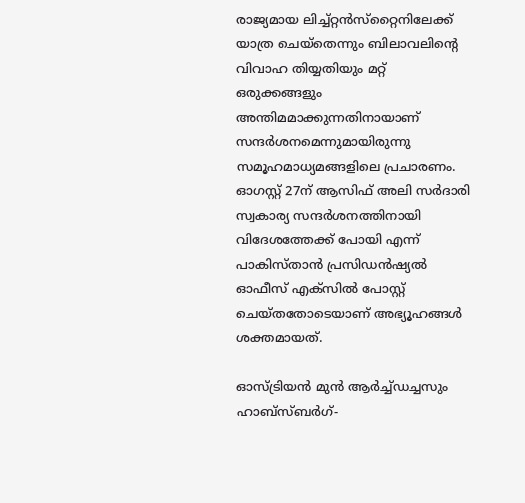രാജ്യമായ ലിച്ച്റ്റന്‍സ്‌റ്റൈനിലേക്ക് യാത്ര ചെയ്‌തെന്നും ബിലാവലിന്റെ വിവാഹ തിയ്യതിയും മറ്റ് ഒരുക്കങ്ങളും അന്തിമമാക്കുന്നതിനായാണ് സന്ദര്‍ശനമെന്നുമായിരുന്നു സമൂഹമാധ്യമങ്ങളിലെ പ്രചാരണം. ഓഗസ്റ്റ് 27ന് ആസിഫ് അലി സര്‍ദാരി സ്വകാര്യ സന്ദര്‍ശനത്തിനായി വിദേശത്തേക്ക് പോയി എന്ന് പാകിസ്താന്‍ പ്രസിഡന്‍ഷ്യല്‍ ഓഫീസ് എക്‌സില്‍ പോസ്റ്റ് ചെയ്തതോടെയാണ് അഭ്യൂഹങ്ങള്‍ ശക്തമായത്.

ഓസ്ട്രിയന്‍ മുന്‍ ആര്‍ച്ച്ഡച്ചസും ഹാബ്‌സ്ബര്‍ഗ്-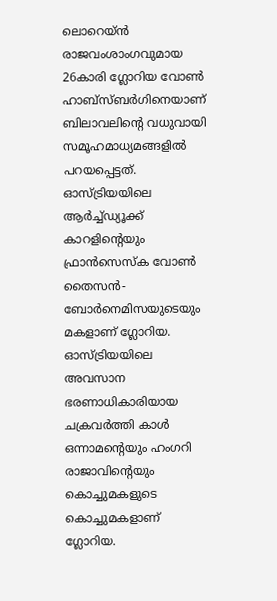ലൊറെയ്ന്‍ രാജവംശാംഗവുമായ 26കാരി ഗ്ലോറിയ വോണ്‍ ഹാബ്‌സ്ബര്‍ഗിനെയാണ് ബിലാവലിന്റെ വധുവായി സമൂഹമാധ്യമങ്ങളില്‍ പറയപ്പെട്ടത്. ഓസ്ട്രിയയിലെ ആര്‍ച്ച്ഡ്യൂക്ക് കാറളിന്റെയും ഫ്രാന്‍സെസ്‌ക വോണ്‍ തൈസന്‍- ബോര്‍നെമിസയുടെയും മകളാണ് ഗ്ലോറിയ. ഓസ്ട്രിയയിലെ അവസാന ഭരണാധികാരിയായ ചക്രവര്‍ത്തി കാള്‍ ഒന്നാമന്റെയും ഹംഗറി രാജാവിന്റെയും കൊച്ചുമകളുടെ കൊച്ചുമകളാണ് ഗ്ലോറിയ.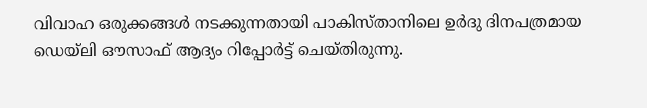വിവാഹ ഒരുക്കങ്ങള്‍ നടക്കുന്നതായി പാകിസ്താനിലെ ഉര്‍ദു ദിനപത്രമായ ഡെയ്ലി ഔസാഫ് ആദ്യം റിപ്പോര്‍ട്ട് ചെയ്തിരുന്നു.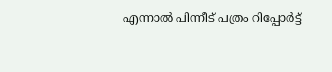എന്നാല്‍ പിന്നീട് പത്രം റിപ്പോര്‍ട്ട്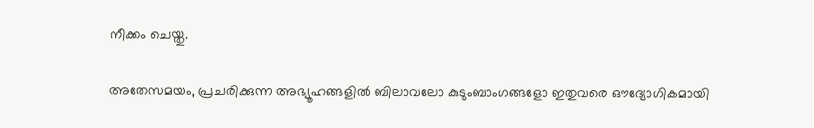നീക്കം ചെയ്തു.

അതേസമയം, പ്രചരിക്കുന്ന അഭ്യൂഹങ്ങളില്‍ ബിലാവലോ കുടുംബാംഗങ്ങളോ ഇതുവരെ ഔദ്യോഗികമായി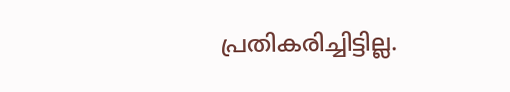പ്രതികരിച്ചിട്ടില്ല.